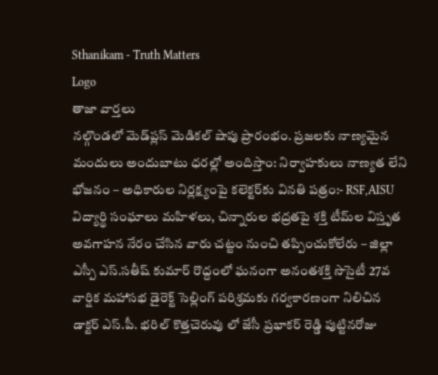Sthanikam - Truth Matters
Logo
తాజా వార్తలు
నల్గొండలో మెడ్‌ప్లస్ మెడికల్ షాపు ప్రారంభం. ప్రజలకు నాణ్యమైన మందులు అందుబాటు ధరల్లో అందిస్తాం: నిర్వాహకులు నాణ్యత లేని భోజనం – అధికారుల నిర్లక్ష్యంపై కలెక్టర్‌కు వినతి పత్రం:- RSF,AISU విద్యార్థి సంఘాలు మహిళలు, చిన్నారుల భద్రతపై శక్తి టీమ్‌ల విస్తృత అవగాహన నేరం చేసిన వారు చట్టం నుంచి తప్పించుకోలేరు – జిల్లా ఎస్పీ ఎస్.సతీష్ కుమార్ రొద్దంలో ఘనంగా అనంతశక్తి సొసైటీ 27వ వార్షిక మహాసభ డైరెక్ట్ సెల్లింగ్ పరిశ్రమకు గర్వకారణంగా నిలిచిన డాక్టర్ ఎస్.పీ. భరిల్ కొత్తచెరువు లో జేసీ ప్రభాకర్ రెడ్డి పుట్టినరోజు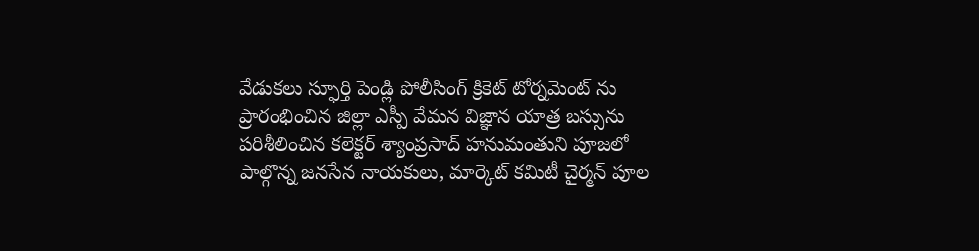వేడుకలు స్ఫూర్తి పెండ్లి పోలీసింగ్ క్రికెట్ టోర్నమెంట్ ను ప్రారంభించిన జిల్లా ఎస్పీ వేమన విజ్ఞాన యాత్ర బస్సును పరిశీలించిన కలెక్టర్ శ్యాంప్రసాద్ హనుమంతుని పూజలో పాల్గొన్న జనసేన నాయకులు, మార్కెట్ కమిటీ చైర్మన్ పూల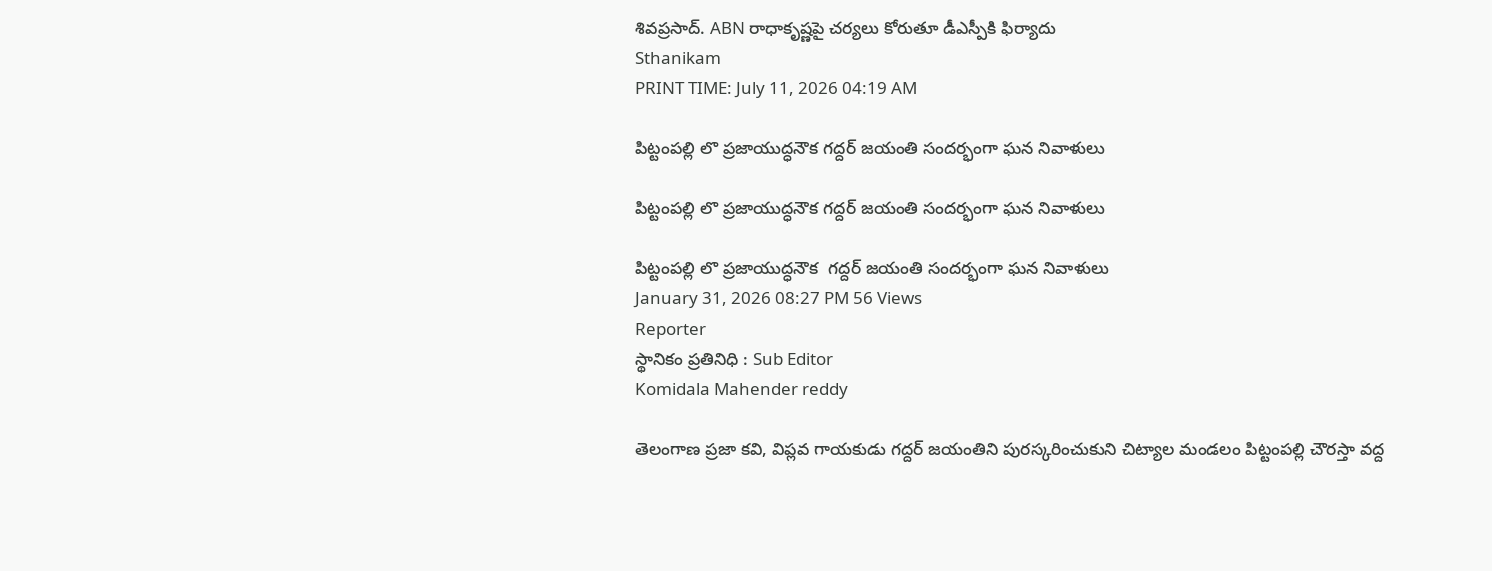శివప్రసాద్. ABN రాధాకృష్ణపై చర్యలు కోరుతూ డీఎస్పీకి ఫిర్యాదు
Sthanikam
PRINT TIME: July 11, 2026 04:19 AM

పిట్టంపల్లి లొ ప్రజాయుద్ధనౌక గద్దర్ జయంతి సందర్భంగా ఘన నివాళులు

పిట్టంపల్లి లొ ప్రజాయుద్ధనౌక గద్దర్ జయంతి సందర్భంగా ఘన నివాళులు

పిట్టంపల్లి లొ ప్రజాయుద్ధనౌక  గద్దర్ జయంతి సందర్భంగా ఘన నివాళులు
January 31, 2026 08:27 PM 56 Views
Reporter
స్థానికం ప్రతినిధి : Sub Editor
Komidala Mahender reddy

తెలంగాణ ప్రజా కవి, విప్లవ గాయకుడు గద్దర్ జయంతిని పురస్కరించుకుని చిట్యాల మండలం పిట్టంపల్లి చౌరస్తా వద్ద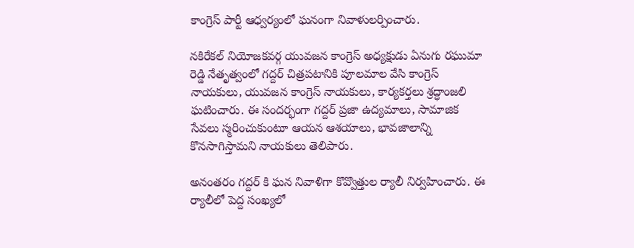కాంగ్రెస్ పార్టీ ఆధ్వర్యంలో ఘనంగా నివాళులర్పించారు.

నకిరేకల్ నియోజకవర్గ యువజన కాంగ్రెస్ అధ్యక్షుడు ఏనుగు రఘుమా రెడ్డి నేతృత్వంలో గద్దర్ చిత్రపటానికి పూలమాల వేసి కాంగ్రెస్ నాయకులు, యువజన కాంగ్రెస్ నాయకులు, కార్యకర్తలు శ్రద్ధాంజలి ఘటించారు. ఈ సందర్భంగా గద్దర్ ప్రజా ఉద్యమాలు, సామాజిక సేవలు స్మరించుకుంటూ ఆయన ఆశయాలు, భావజాలాన్ని కొనసాగిస్తామని నాయకులు తెలిపారు.

అనంతరం గద్దర్ కి ఘన నివాళిగా కొవ్వొత్తుల ర్యాలీ నిర్వహించారు. ఈ ర్యాలీలో పెద్ద సంఖ్యలో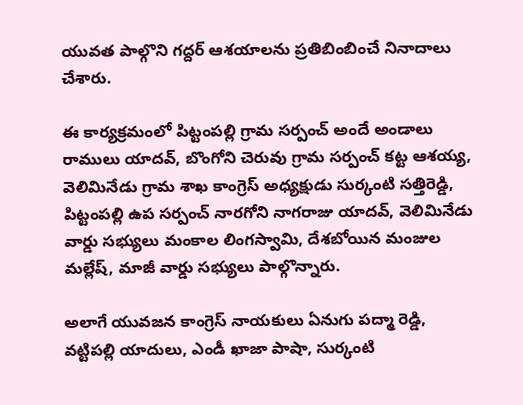యువత పాల్గొని గద్దర్ ఆశయాలను ప్రతిబింబించే నినాదాలు చేశారు.

ఈ కార్యక్రమంలో పిట్టంపల్లి గ్రామ సర్పంచ్ అందే అండాలు రాములు యాదవ్, బొంగోని చెరువు గ్రామ సర్పంచ్ కట్ట ఆశయ్య, వెలిమినేడు గ్రామ శాఖ కాంగ్రెస్ అధ్యక్షుడు సుర్కంటి సత్తిరెడ్డి, పిట్టంపల్లి ఉప సర్పంచ్ నారగోని నాగరాజు యాదవ్, వెలిమినేడు వార్డు సభ్యులు మంకాల లింగస్వామి, దేశబోయిన మంజుల మల్లేష్, మాజీ వార్డు సభ్యులు పాల్గొన్నారు.

అలాగే యువజన కాంగ్రెస్ నాయకులు ఏనుగు పద్మా రెడ్డి, వట్టిపల్లి యాదులు, ఎండీ ఖాజా పాషా, సుర్కంటి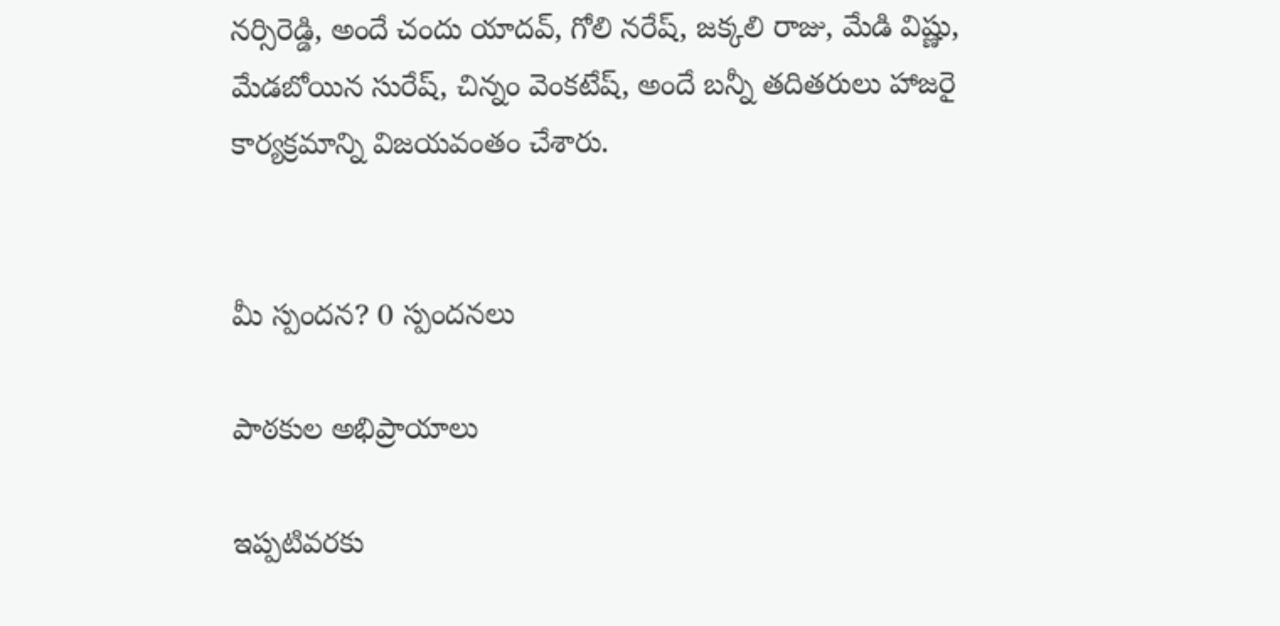నర్సిరెడ్డి, అందే చందు యాదవ్, గోలి నరేష్, జక్కలి రాజు, మేడి విష్ణు, మేడబోయిన సురేష్, చిన్నం వెంకటేష్, అందే బన్నీ తదితరులు హాజరై కార్యక్రమాన్ని విజయవంతం చేశారు.


మీ స్పందన? 0 స్పందనలు

పాఠకుల అభిప్రాయాలు

ఇప్పటివరకు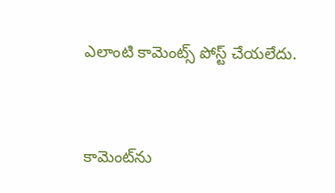ఎలాంటి కామెంట్స్ పోస్ట్ చేయలేదు.


కామెంట్‌ను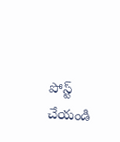పోస్ట్ చేయండి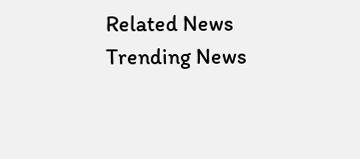Related News
Trending News